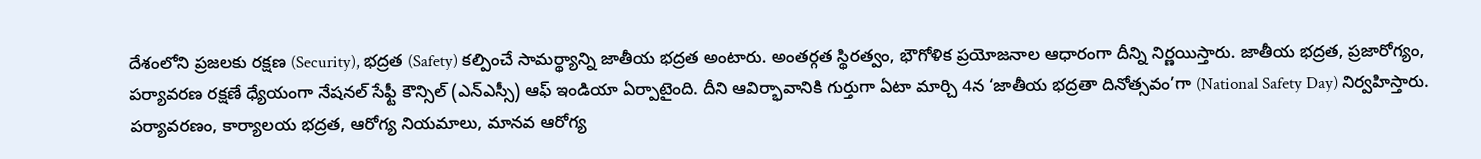దేశంలోని ప్రజలకు రక్షణ (Security), భద్రత (Safety) కల్పించే సామర్థ్యాన్ని జాతీయ భద్రత అంటారు. అంతర్గత స్థిరత్వం, భౌగోళిక ప్రయోజనాల ఆధారంగా దీన్ని నిర్ణయిస్తారు. జాతీయ భద్రత, ప్రజారోగ్యం, పర్యావరణ రక్షణే ధ్యేయంగా నేషనల్ సేఫ్టీ కౌన్సిల్ (ఎన్ఎస్సీ) ఆఫ్ ఇండియా ఏర్పాటైంది. దీని ఆవిర్భావానికి గుర్తుగా ఏటా మార్చి 4న ‘జాతీయ భద్రతా దినోత్సవం’గా (National Safety Day) నిర్వహిస్తారు. పర్యావరణం, కార్యాలయ భద్రత, ఆరోగ్య నియమాలు, మానవ ఆరోగ్య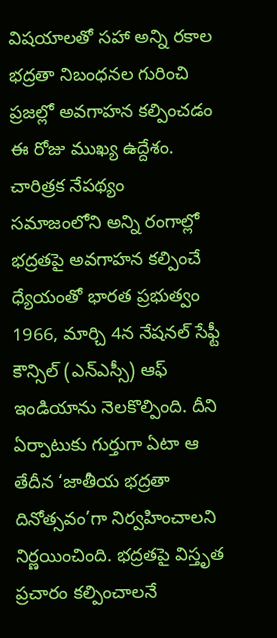విషయాలతో సహా అన్ని రకాల భద్రతా నిబంధనల గురించి ప్రజల్లో అవగాహన కల్పించడం ఈ రోజు ముఖ్య ఉద్దేశం.
చారిత్రక నేపథ్యం
సమాజంలోని అన్ని రంగాల్లో భద్రతపై అవగాహన కల్పించే ధ్యేయంతో భారత ప్రభుత్వం 1966, మార్చి 4న నేషనల్ సేఫ్టీ కౌన్సిల్ (ఎన్ఎస్సీ) ఆఫ్ ఇండియాను నెలకొల్పింది. దీని ఏర్పాటుకు గుర్తుగా ఏటా ఆ తేదీన ‘జాతీయ భద్రతా దినోత్సవం’గా నిర్వహించాలని నిర్ణయించింది. భద్రతపై విస్తృత ప్రచారం కల్పించాలనే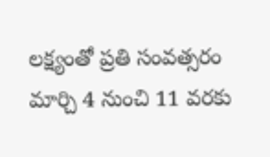లక్ష్యంతో ప్రతి సంవత్సరం మార్చి 4 నుంచి 11 వరకు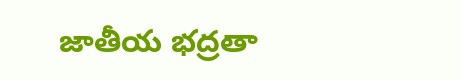జాతీయ భద్రతా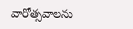వారోత్సవాలను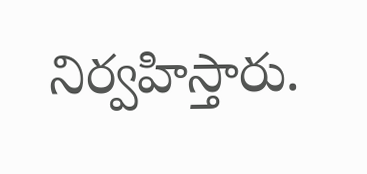నిర్వహిస్తారు.